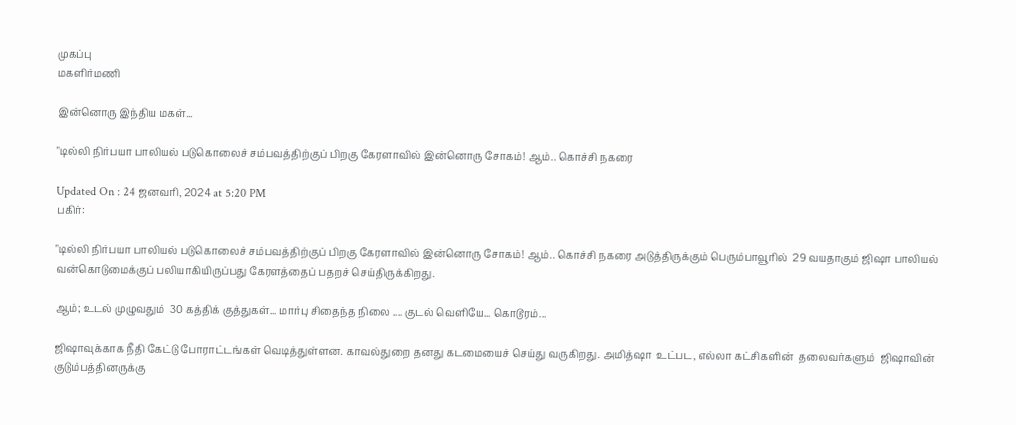முகப்பு
மகளிர்மணி

இன்னொரு இந்திய மகள்...

"டில்லி நிர்பயா பாலியல் படுகொலைச் சம்பவத்திற்குப் பிறகு கேரளாவில் இன்னொரு சோகம்! ஆம்.. கொச்சி நகரை

Updated On : 24 ஜனவரி, 2024 at 5:20 PM
பகிர்:

"டில்லி நிர்பயா பாலியல் படுகொலைச் சம்பவத்திற்குப் பிறகு கேரளாவில் இன்னொரு சோகம்! ஆம்.. கொச்சி நகரை அடுத்திருக்கும் பெரும்பாவூரில்  29 வயதாகும் ஜிஷா பாலியல் வன்கொடுமைக்குப் பலியாகியிருப்பது கேரளத்தைப் பதறச் செய்திருக்கிறது.

ஆம்; உடல் முழுவதும்  30 கத்திக் குத்துகள்... மார்பு சிதைந்த நிலை .... குடல் வெளியே... கொடூரம்...

ஜிஷாவுக்காக நீதி கேட்டு போராட்டங்கள் வெடித்துள்ளன. காவல்துறை தனது கடமையைச் செய்து வருகிறது. அமித்ஷா  உட்பட, எல்லா கட்சிகளின்  தலைவர்களும்  ஜிஷாவின் குடும்பத்தினருக்கு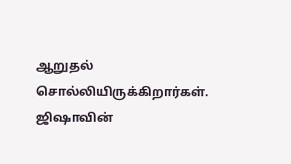ஆறுதல் சொல்லியிருக்கிறார்கள். ஜிஷாவின்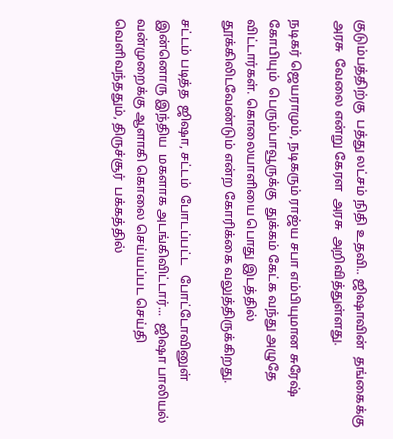குடும்பத்திற்கு  பத்து லட்சம் நிதி உதவி.. ஜிஷாவின்  தங்கைக்கு   அரசு  வேலை என்று கேரள  அரசு  அறிவித்துள்ளது.

நடிகர் ஜெயராமும், நடிகரும் ராஜ்ய சபா எம்பியுமான சுரேஷ் கோபியும்  பெரும்பாவூருக்கு  துக்கம் கேட்க வந்து அழுதே விட்டார்கள். கொலையாளியை பொது இடத்தில் தூக்கிலிடவேண்டும் என்ற கோரிக்கை வலுத்திருக்கிறது.

சட்டம் படித்த  ஜிஷா, சட்டம்  போடப்பட்ட   போட்டோவினுள் இன்னொரு இந்திய  மகளாக அடங்கிவிட்டார்...  ஜிஷா பாலியல் வன்முறைக்கு ஆளாகி கொலை செய்யப்பட செய்தி வெளிவந்ததும், திருச்சூர்  பக்கத்தில்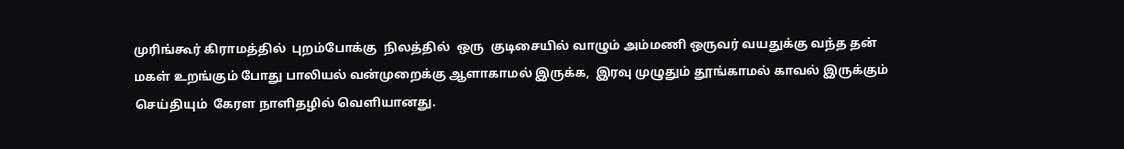முரிங்கூர் கிராமத்தில்  புறம்போக்கு  நிலத்தில்  ஒரு  குடிசையில் வாழும் அம்மணி ஒருவர் வயதுக்கு வந்த தன் மகள் உறங்கும் போது பாலியல் வன்முறைக்கு ஆளாகாமல் இருக்க,  இரவு முழுதும் தூங்காமல் காவல் இருக்கும்  செய்தியும்  கேரள நாளிதழில் வெளியானது.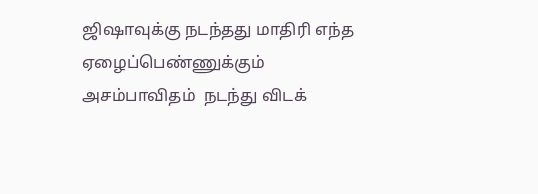ஜிஷாவுக்கு நடந்தது மாதிரி எந்த ஏழைப்பெண்ணுக்கும்  அசம்பாவிதம்  நடந்து விடக்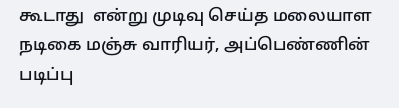கூடாது  என்று முடிவு செய்த மலையாள நடிகை மஞ்சு வாரியர், அப்பெண்ணின் படிப்பு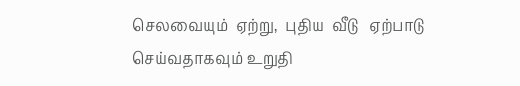செலவையும்  ஏற்று,  புதிய  வீடு   ஏற்பாடு செய்வதாகவும் உறுதி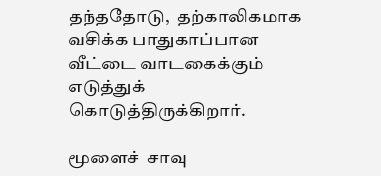தந்ததோடு,  தற்காலிகமாக வசிக்க பாதுகாப்பான வீட்டை வாடகைக்கும்  எடுத்துக் கொடுத்திருக்கிறார்.

மூளைச்  சாவு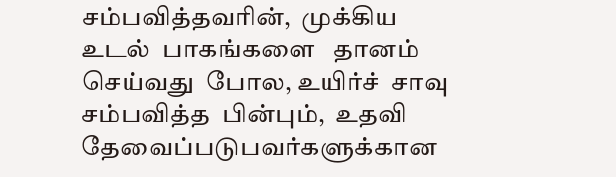சம்பவித்தவரின்,  முக்கிய  உடல்  பாகங்களை   தானம்  செய்வது  போல, உயிர்ச்  சாவு  சம்பவித்த  பின்பும்,  உதவி  தேவைப்படுபவர்களுக்கான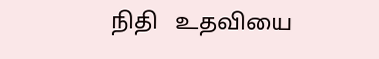நிதி   உதவியை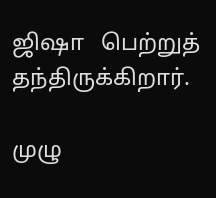ஜிஷா   பெற்றுத்  தந்திருக்கிறார்.

முழு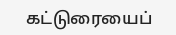கட்டுரையைப்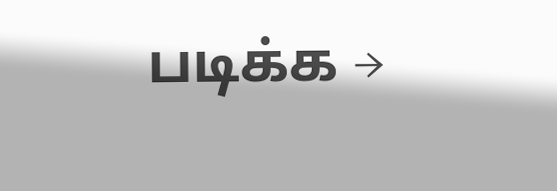படிக்க →